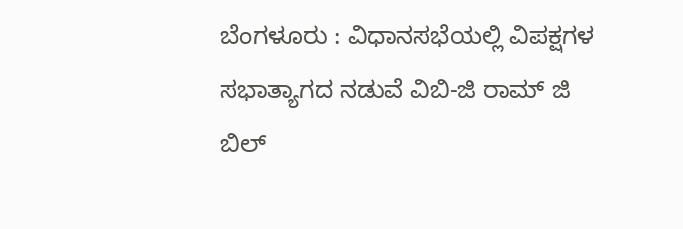ಬೆಂಗಳೂರು : ವಿಧಾನಸಭೆಯಲ್ಲಿ ವಿಪಕ್ಷಗಳ ಸಭಾತ್ಯಾಗದ ನಡುವೆ ವಿಬಿ-ಜಿ ರಾಮ್ ಜಿ ಬಿಲ್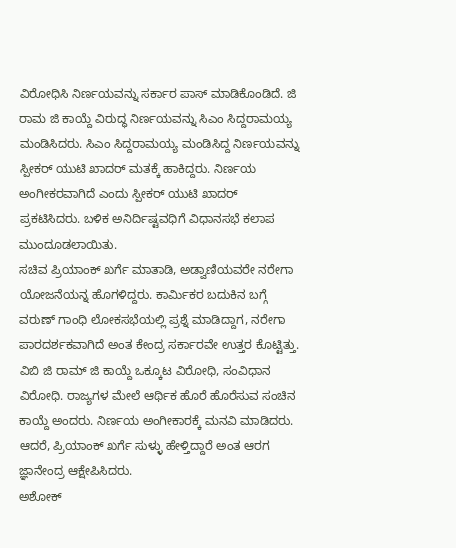ವಿರೋಧಿಸಿ ನಿರ್ಣಯವನ್ನು ಸರ್ಕಾರ ಪಾಸ್ ಮಾಡಿಕೊಂಡಿದೆ. ಜಿ ರಾಮ ಜಿ ಕಾಯ್ದೆ ವಿರುದ್ಧ ನಿರ್ಣಯವನ್ನು ಸಿಎಂ ಸಿದ್ದರಾಮಯ್ಯ ಮಂಡಿಸಿದರು. ಸಿಎಂ ಸಿದ್ದರಾಮಯ್ಯ ಮಂಡಿಸಿದ್ದ ನಿರ್ಣಯವನ್ನು ಸ್ಪೀಕರ್ ಯುಟಿ ಖಾದರ್ ಮತಕ್ಕೆ ಹಾಕಿದ್ದರು. ನಿರ್ಣಯ ಅಂಗೀಕರವಾಗಿದೆ ಎಂದು ಸ್ಪೀಕರ್ ಯುಟಿ ಖಾದರ್ ಪ್ರಕಟಿಸಿದರು. ಬಳಿಕ ಅನಿರ್ದಿಷ್ಟವಧಿಗೆ ವಿಧಾನಸಭೆ ಕಲಾಪ ಮುಂದೂಡಲಾಯಿತು.
ಸಚಿವ ಪ್ರಿಯಾಂಕ್ ಖರ್ಗೆ ಮಾತಾಡಿ, ಅಡ್ವಾಣಿಯವರೇ ನರೇಗಾ ಯೋಜನೆಯನ್ನ ಹೊಗಳಿದ್ದರು. ಕಾರ್ಮಿಕರ ಬದುಕಿನ ಬಗ್ಗೆ ವರುಣ್ ಗಾಂಧಿ ಲೋಕಸಭೆಯಲ್ಲಿ ಪ್ರಶ್ನೆ ಮಾಡಿದ್ದಾಗ, ನರೇಗಾ ಪಾರದರ್ಶಕವಾಗಿದೆ ಅಂತ ಕೇಂದ್ರ ಸರ್ಕಾರವೇ ಉತ್ತರ ಕೊಟ್ಟಿತ್ತು. ವಿಬಿ ಜಿ ರಾಮ್ ಜಿ ಕಾಯ್ದೆ ಒಕ್ಕೂಟ ವಿರೋಧಿ, ಸಂವಿಧಾನ ವಿರೋಧಿ. ರಾಜ್ಯಗಳ ಮೇಲೆ ಆರ್ಥಿಕ ಹೊರೆ ಹೊರೆಸುವ ಸಂಚಿನ ಕಾಯ್ದೆ ಅಂದರು. ನಿರ್ಣಯ ಅಂಗೀಕಾರಕ್ಕೆ ಮನವಿ ಮಾಡಿದರು. ಆದರೆ, ಪ್ರಿಯಾಂಕ್ ಖರ್ಗೆ ಸುಳ್ಳು ಹೇಳ್ತಿದ್ದಾರೆ ಅಂತ ಆರಗ ಜ್ಞಾನೇಂದ್ರ ಆಕ್ಷೇಪಿಸಿದರು.
ಅಶೋಕ್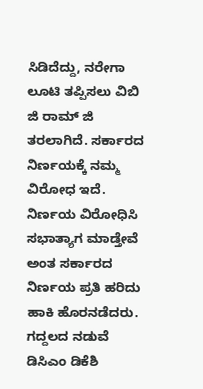ಸಿಡಿದೆದ್ದು, ನರೇಗಾ ಲೂಟಿ ತಪ್ಪಿಸಲು ವಿಬಿ ಜಿ ರಾಮ್ ಜಿ ತರಲಾಗಿದೆ. ಸರ್ಕಾರದ ನಿರ್ಣಯಕ್ಕೆ ನಮ್ಮ ವಿರೋಧ ಇದೆ. ನಿರ್ಣಯ ವಿರೋಧಿಸಿ ಸಭಾತ್ಯಾಗ ಮಾಡ್ತೇವೆ ಅಂತ ಸರ್ಕಾರದ ನಿರ್ಣಯ ಪ್ರತಿ ಹರಿದು ಹಾಕಿ ಹೊರನಡೆದರು. ಗದ್ದಲದ ನಡುವೆ ಡಿಸಿಎಂ ಡಿಕೆಶಿ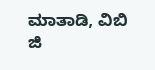ಮಾತಾಡಿ, ವಿಬಿ ಜಿ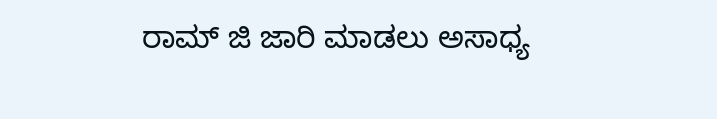ರಾಮ್ ಜಿ ಜಾರಿ ಮಾಡಲು ಅಸಾಧ್ಯ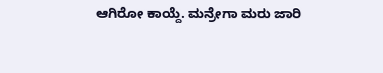ಆಗಿರೋ ಕಾಯ್ದೆ. ಮನ್ರೇಗಾ ಮರು ಜಾರಿ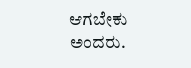ಆಗಬೇಕು ಅಂದರು.